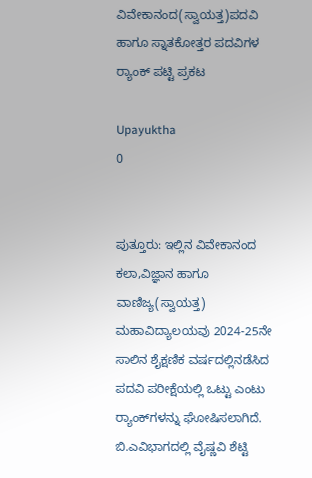ವಿವೇಕಾನಂದ(ಸ್ವಾಯತ್ತ)ಪದವಿ ಹಾಗೂ ಸ್ನಾತಕೋತ್ತರ ಪದವಿಗಳ ರ‍್ಯಾಂಕ್ ಪಟ್ಟಿ ಪ್ರಕಟ

Upayuktha
0


ಪುತ್ತೂರು: ಇಲ್ಲಿನ ವಿವೇಕಾನಂದ ಕಲಾ,ವಿಜ್ಞಾನ ಹಾಗೂ ವಾಣಿಜ್ಯ(ಸ್ವಾಯತ್ತ) ಮಹಾವಿದ್ಯಾಲಯವು 2024-25ನೇ ಸಾಲಿನ ಶೈಕ್ಷಣಿಕ ವರ್ಷದಲ್ಲಿನಡೆಸಿದ ಪದವಿ ಪರೀಕ್ಷೆಯಲ್ಲಿ ಒಟ್ಟು ಎಂಟು ರ‍್ಯಾಂಕ್‌ಗಳನ್ನು ಘೋಷಿಸಲಾಗಿದೆ. ಬಿ.ಎವಿಭಾಗದಲ್ಲಿ ವೈಷ್ಣವಿ ಶೆಟ್ಟಿ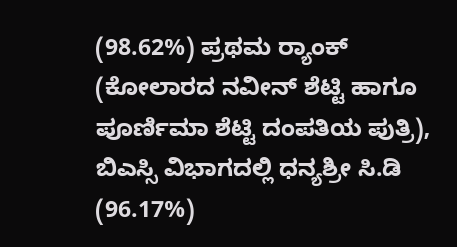(98.62%) ಪ್ರಥಮ ರ‍್ಯಾಂಕ್‌ (ಕೋಲಾರದ ನವೀನ್ ಶೆಟ್ಟಿ ಹಾಗೂ ಪೂರ್ಣಿಮಾ ಶೆಟ್ಟಿ ದಂಪತಿಯ ಪುತ್ರಿ), ಬಿಎಸ್ಸಿ ವಿಭಾಗದಲ್ಲಿ ಧನ್ಯಶ್ರೀ ಸಿ.ಡಿ (96.17%)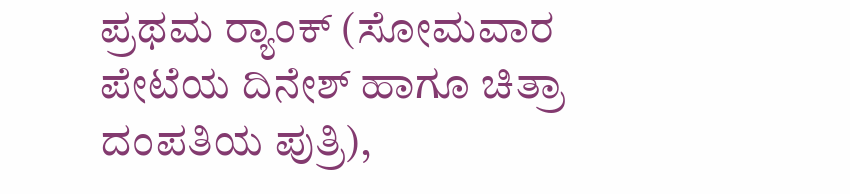ಪ್ರಥಮ ರ‍್ಯಾಂಕ್‌ (ಸೋಮವಾರ ಪೇಟೆಯ ದಿನೇಶ್ ಹಾಗೂ ಚಿತ್ರಾ ದಂಪತಿಯ ಪುತ್ರಿ),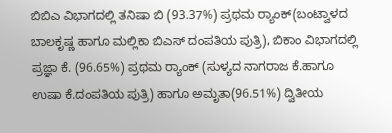ಬಿಬಿಎ ವಿಭಾಗದಲ್ಲಿ ತನಿಷಾ ಬಿ (93.37%) ಪ್ರಥಮ ರ‍್ಯಾಂಕ್‌(ಬಂಟ್ವಾಳದ ಬಾಲಕೃಷ್ಣ ಹಾಗೂ ಮಲ್ಲಿಕಾ ಬಿಎಸ್‍ ದಂಪತಿಯ ಪುತ್ರಿ), ಬಿಕಾಂ ವಿಭಾಗದಲ್ಲಿ ಪ್ರಜ್ಞಾ ಕೆ. (96.65%) ಪ್ರಥಮ ರ‍್ಯಾಂಕ್‌ (ಸುಳ್ಯದ ನಾಗರಾಜ ಕೆ.ಹಾಗೂ ಉಷಾ ಕೆ.ದಂಪತಿಯ ಪುತ್ರಿ) ಹಾಗೂ ಅಮೃತಾ(96.51%) ದ್ವಿತೀಯ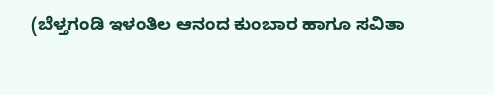(ಬೆಳ್ತಗಂಡಿ ಇಳಂತಿಲ ಆನಂದ ಕುಂಬಾರ ಹಾಗೂ ಸವಿತಾ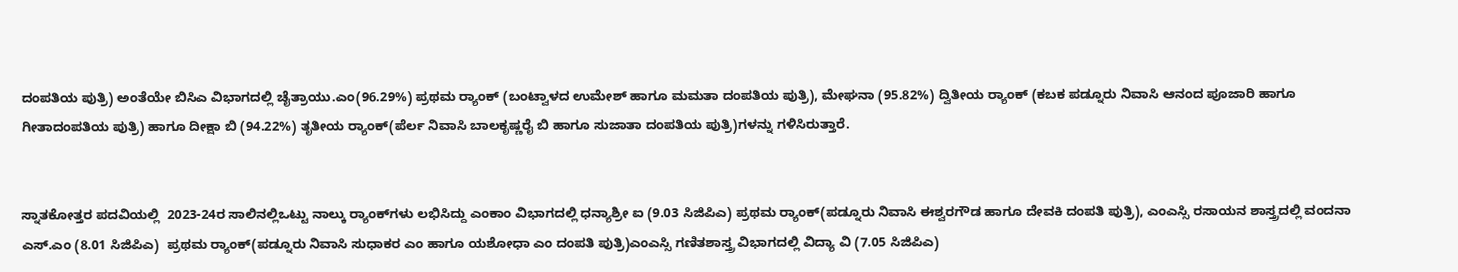ದಂಪತಿಯ ಪುತ್ರಿ) ಅಂತೆಯೇ ಬಿಸಿಎ ವಿಭಾಗದಲ್ಲಿ ಚೈತ್ರಾಯು.ಎಂ(96.29%) ಪ್ರಥಮ ರ‍್ಯಾಂಕ್‌ (ಬಂಟ್ವಾಳದ ಉಮೇಶ್ ಹಾಗೂ ಮಮತಾ ದಂಪತಿಯ ಪುತ್ರಿ), ಮೇಘನಾ (95.82%) ದ್ವಿತೀಯ ರ‍್ಯಾಂಕ್‌ (ಕಬಕ ಪಡ್ನೂರು ನಿವಾಸಿ ಆನಂದ ಪೂಜಾರಿ ಹಾಗೂ ಗೀತಾದಂಪತಿಯ ಪುತ್ರಿ) ಹಾಗೂ ದೀಕ್ಷಾ ಬಿ (94.22%) ತೃತೀಯ ರ‍್ಯಾಂಕ್‌(ಪೆರ್ಲ ನಿವಾಸಿ ಬಾಲಕೃಷ್ಣರೈ ಬಿ ಹಾಗೂ ಸುಜಾತಾ ದಂಪತಿಯ ಪುತ್ರಿ)ಗಳನ್ನು ಗಳಿಸಿರುತ್ತಾರೆ.


ಸ್ನಾತಕೋತ್ತರ ಪದವಿಯಲ್ಲಿ  2023-24ರ ಸಾಲಿನಲ್ಲಿಒಟ್ಟು ನಾಲ್ಕು ರ‍್ಯಾಂಕ್‌ಗಳು ಲಭಿಸಿದ್ದು ಎಂಕಾಂ ವಿಭಾಗದಲ್ಲಿ ಧನ್ಯಾಶ್ರೀ ಐ (9.03 ಸಿಜಿಪಿಎ) ಪ್ರಥಮ ರ‍್ಯಾಂಕ್‌(ಪಡ್ನೂರು ನಿವಾಸಿ ಈಶ್ವರಗೌಡ ಹಾಗೂ ದೇವಕಿ ದಂಪತಿ ಪುತ್ರಿ), ಎಂಎಸ್ಸಿ ರಸಾಯನ ಶಾಸ್ತ್ರದಲ್ಲಿ ವಂದನಾ ಎಸ್.ಎಂ (8.01 ಸಿಜಿಪಿಎ)  ಪ್ರಥಮ ರ‍್ಯಾಂಕ್‌(ಪಡ್ನೂರು ನಿವಾಸಿ ಸುಧಾಕರ ಎಂ ಹಾಗೂ ಯಶೋಧಾ ಎಂ ದಂಪತಿ ಪುತ್ರಿ)ಎಂಎಸ್ಸಿ ಗಣಿತಶಾಸ್ತ್ರ ವಿಭಾಗದಲ್ಲಿ ವಿದ್ಯಾ ವಿ (7.05 ಸಿಜಿಪಿಎ)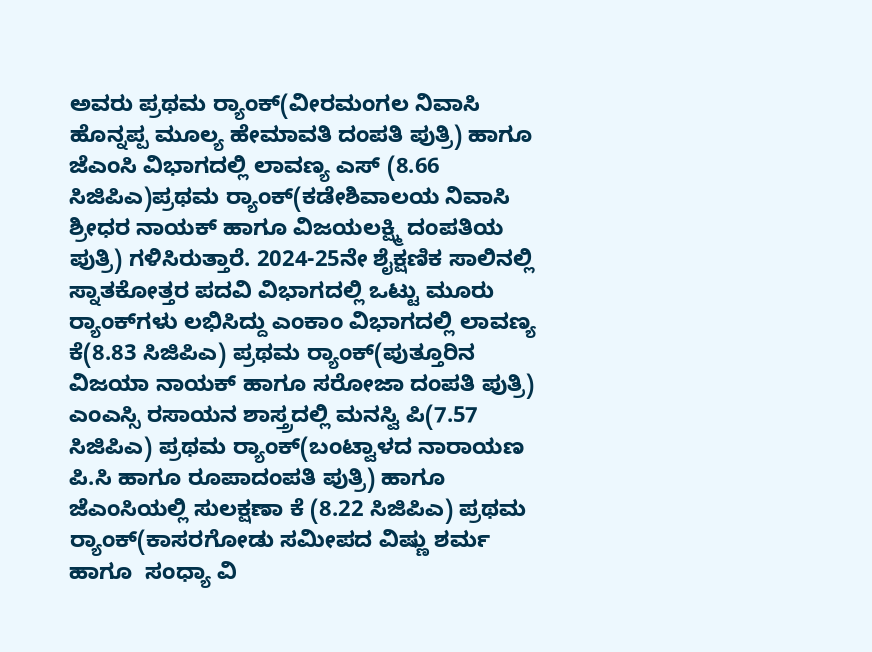ಅವರು ಪ್ರಥಮ ರ‍್ಯಾಂಕ್‌(ವೀರಮಂಗಲ ನಿವಾಸಿ ಹೊನ್ನಪ್ಪ ಮೂಲ್ಯ ಹೇಮಾವತಿ ದಂಪತಿ ಪುತ್ರಿ) ಹಾಗೂ ಜೆಎಂಸಿ ವಿಭಾಗದಲ್ಲಿ ಲಾವಣ್ಯ ಎಸ್ (8.66 ಸಿಜಿಪಿಎ)ಪ್ರಥಮ ರ‍್ಯಾಂಕ್‌(ಕಡೇಶಿವಾಲಯ ನಿವಾಸಿ ಶ್ರೀಧರ ನಾಯಕ್ ಹಾಗೂ ವಿಜಯಲಕ್ಷ್ಮಿ ದಂಪತಿಯ ಪುತ್ರಿ) ಗಳಿಸಿರುತ್ತಾರೆ. 2024-25ನೇ ಶೈಕ್ಷಣಿಕ ಸಾಲಿನಲ್ಲಿ ಸ್ನಾತಕೋತ್ತರ ಪದವಿ ವಿಭಾಗದಲ್ಲಿ ಒಟ್ಟು ಮೂರು ರ‍್ಯಾಂಕ್‌ಗಳು ಲಭಿಸಿದ್ದು ಎಂಕಾಂ ವಿಭಾಗದಲ್ಲಿ ಲಾವಣ್ಯ ಕೆ(8.83 ಸಿಜಿಪಿಎ) ಪ್ರಥಮ ರ‍್ಯಾಂಕ್‌(ಪುತ್ತೂರಿನ ವಿಜಯಾ ನಾಯಕ್ ಹಾಗೂ ಸರೋಜಾ ದಂಪತಿ ಪುತ್ರಿ) ಎಂಎಸ್ಸಿ ರಸಾಯನ ಶಾಸ್ತ್ರದಲ್ಲಿ ಮನಸ್ವಿ ಪಿ(7.57 ಸಿಜಿಪಿಎ) ಪ್ರಥಮ ರ‍್ಯಾಂಕ್‌(ಬಂಟ್ವಾಳದ ನಾರಾಯಣ ಪಿ.ಸಿ ಹಾಗೂ ರೂಪಾದಂಪತಿ ಪುತ್ರಿ) ಹಾಗೂ ಜೆಎಂಸಿಯಲ್ಲಿ ಸುಲಕ್ಷಣಾ ಕೆ (8.22 ಸಿಜಿಪಿಎ) ಪ್ರಥಮ ರ‍್ಯಾಂಕ್‌(ಕಾಸರಗೋಡು ಸಮೀಪದ ವಿಷ್ಣು ಶರ್ಮ ಹಾಗೂ  ಸಂಧ್ಯಾ ವಿ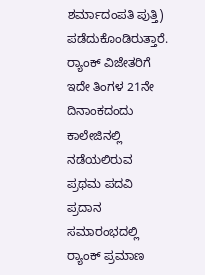ಶರ್ಮಾದಂಪತಿ ಪುತ್ತಿ) ಪಡೆದುಕೊಂಡಿರುತ್ತಾರೆ. ರ‍್ಯಾಂಕ್‌ ವಿಜೇತರಿಗೆ ಇದೇ ತಿಂಗಳ 21ನೇ ದಿನಾಂಕದಂದು ಕಾಲೇಜಿನಲ್ಲಿ ನಡೆಯಲಿರುವ ಪ್ರಥಮ ಪದವಿ ಪ್ರದಾನ ಸಮಾರಂಭದಲ್ಲಿ ರ‍್ಯಾಂಕ್‌ ಪ್ರಮಾಣ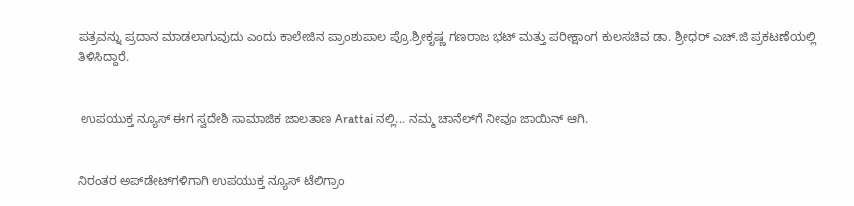ಪತ್ರವನ್ನು ಪ್ರದಾನ ಮಾಡಲಾಗುವುದು ಎಂದು ಕಾಲೇಜಿನ ಪ್ರಾಂಶುಪಾಲ ಪ್ರೊ.ಶ್ರೀಕೃಷ್ಣ ಗಣರಾಜ ಭಟ್‍ ಮತ್ತು ಪರೀಕ್ಷಾಂಗ ಕುಲಸಚಿವ ಡಾ. ಶ್ರೀಧರ್ ಎಚ್.ಜಿ ಪ್ರಕಟಣೆಯಲ್ಲಿ ತಿಳಿಸಿದ್ದಾರೆ.


 ಉಪಯುಕ್ತ ನ್ಯೂಸ್ ಈಗ ಸ್ವದೇಶಿ ಸಾಮಾಜಿಕ ಜಾಲತಾಣ Arattai ನಲ್ಲಿ... ನಮ್ಮ ಚಾನೆಲ್‌ಗೆ ನೀವೂ ಜಾಯಿನ್ ಆಗಿ.


ನಿರಂತರ ಅಪ್‌ಡೇಟ್‌ಗಳಿಗಾಗಿ ಉಪಯುಕ್ತ ನ್ಯೂಸ್‌ ಟೆಲಿಗ್ರಾಂ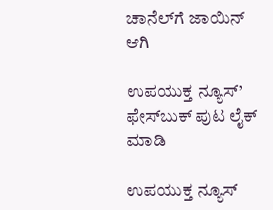ಚಾನೆಲ್‌ಗೆ ಜಾಯಿನ್‌ ಆಗಿ

ಉಪಯುಕ್ತ ನ್ಯೂಸ್‌’ ಫೇಸ್‌ಬುಕ್ ಪುಟ ಲೈಕ್ ಮಾಡಿ

ಉಪಯುಕ್ತ ನ್ಯೂಸ್‌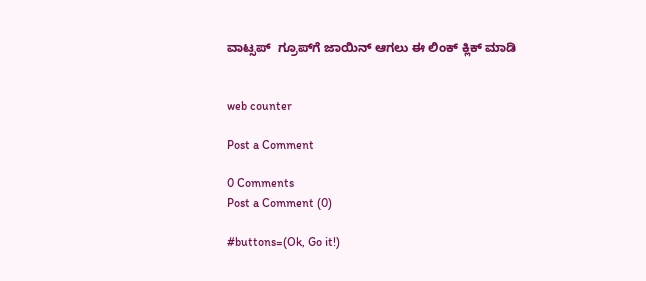ವಾಟ್ಸಪ್‌  ಗ್ರೂಪ್‌ಗೆ ಜಾಯಿನ್ ಆಗಲು ಈ ಲಿಂಕ್ ಕ್ಲಿಕ್ ಮಾಡಿ


web counter

Post a Comment

0 Comments
Post a Comment (0)

#buttons=(Ok, Go it!)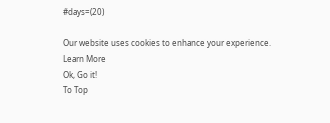#days=(20)

Our website uses cookies to enhance your experience. Learn More
Ok, Go it!
To Top